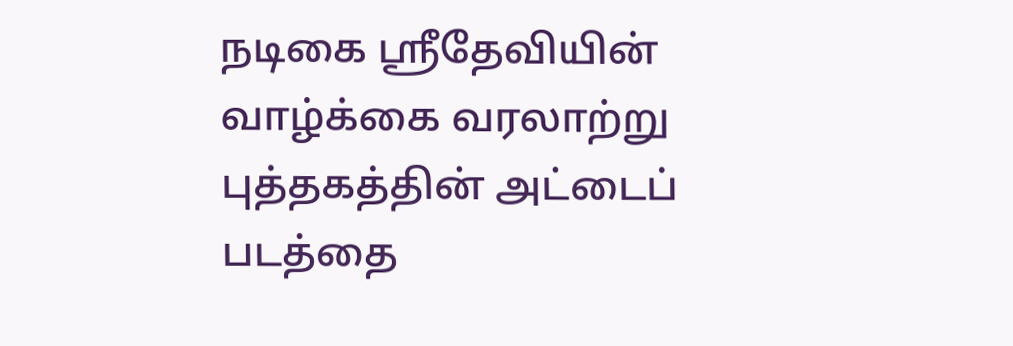நடிகை ஸ்ரீதேவியின் வாழ்க்கை வரலாற்று புத்தகத்தின் அட்டைப் படத்தை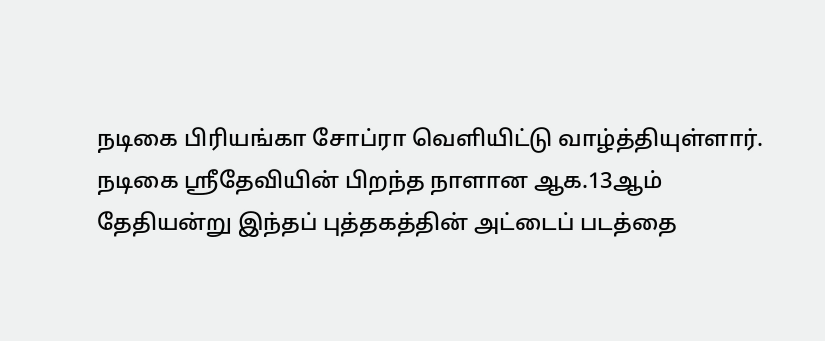நடிகை பிரியங்கா சோப்ரா வெளியிட்டு வாழ்த்தியுள்ளார்.
நடிகை ஸ்ரீதேவியின் பிறந்த நாளான ஆக.13ஆம் தேதியன்று இந்தப் புத்தகத்தின் அட்டைப் படத்தை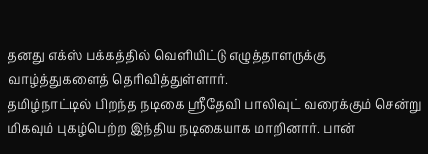தனது எக்ஸ் பக்கத்தில் வெளியிட்டு எழுத்தாளருக்கு வாழ்த்துகளைத் தெரிவித்துள்ளார்.
தமிழ்நாட்டில் பிறந்த நடிகை ஸ்ரீதேவி பாலிவுட் வரைக்கும் சென்று மிகவும் புகழ்பெற்ற இந்திய நடிகையாக மாறினார். பான்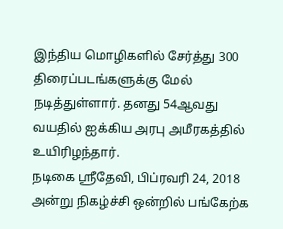இந்திய மொழிகளில் சேர்த்து 300 திரைப்படங்களுக்கு மேல் நடித்துள்ளார். தனது 54ஆவது வயதில் ஐக்கிய அரபு அமீரகத்தில் உயிரிழந்தார்.
நடிகை ஸ்ரீதேவி, பிப்ரவரி 24, 2018 அன்று நிகழ்ச்சி ஒன்றில் பங்கேற்க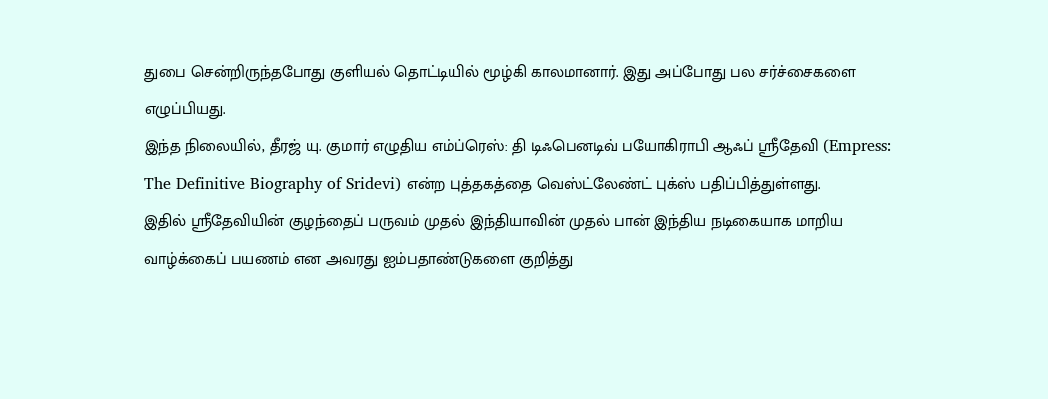துபை சென்றிருந்தபோது குளியல் தொட்டியில் மூழ்கி காலமானார். இது அப்போது பல சர்ச்சைகளை எழுப்பியது.
இந்த நிலையில், தீரஜ் யு. குமார் எழுதிய எம்ப்ரெஸ்: தி டிஃபெனடிவ் பயோகிராபி ஆஃப் ஸ்ரீதேவி (Empress: The Definitive Biography of Sridevi) என்ற புத்தகத்தை வெஸ்ட்லேண்ட் புக்ஸ் பதிப்பித்துள்ளது.
இதில் ஸ்ரீதேவியின் குழந்தைப் பருவம் முதல் இந்தியாவின் முதல் பான் இந்திய நடிகையாக மாறிய வாழ்க்கைப் பயணம் என அவரது ஐம்பதாண்டுகளை குறித்து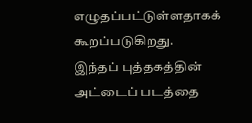எழுதப்பட்டுள்ளதாகக் கூறப்படுகிறது.
இந்தப் புத்தகத்தின் அட்டைப் படத்தை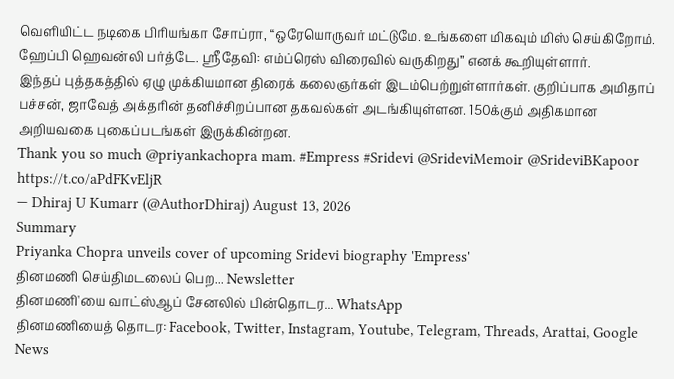வெளியிட்ட நடிகை பிரியங்கா சோப்ரா, “ஒரேயொருவர் மட்டுமே. உங்களை மிகவும் மிஸ் செய்கிறோம். ஹேப்பி ஹெவன்லி பர்த்டே. ஸ்ரீதேவி: எம்ப்ரெஸ் விரைவில் வருகிறது” எனக் கூறியுள்ளார்.
இந்தப் புத்தகத்தில் ஏழு முக்கியமான திரைக் கலைஞர்கள் இடம்பெற்றுள்ளார்கள். குறிப்பாக அமிதாப் பச்சன், ஜாவேத் அக்தரின் தனிச்சிறப்பான தகவல்கள் அடங்கியுள்ளன. 150க்கும் அதிகமான அறியவகை புகைப்படங்கள் இருக்கின்றன.
Thank you so much @priyankachopra mam. #Empress #Sridevi @SrideviMemoir @SrideviBKapoor https://t.co/aPdFKvEljR
— Dhiraj U Kumarr (@AuthorDhiraj) August 13, 2026
Summary
Priyanka Chopra unveils cover of upcoming Sridevi biography 'Empress'
தினமணி செய்திமடலைப் பெற... Newsletter
தினமணி'யை வாட்ஸ்ஆப் சேனலில் பின்தொடர... WhatsApp
தினமணியைத் தொடர: Facebook, Twitter, Instagram, Youtube, Telegram, Threads, Arattai, Google News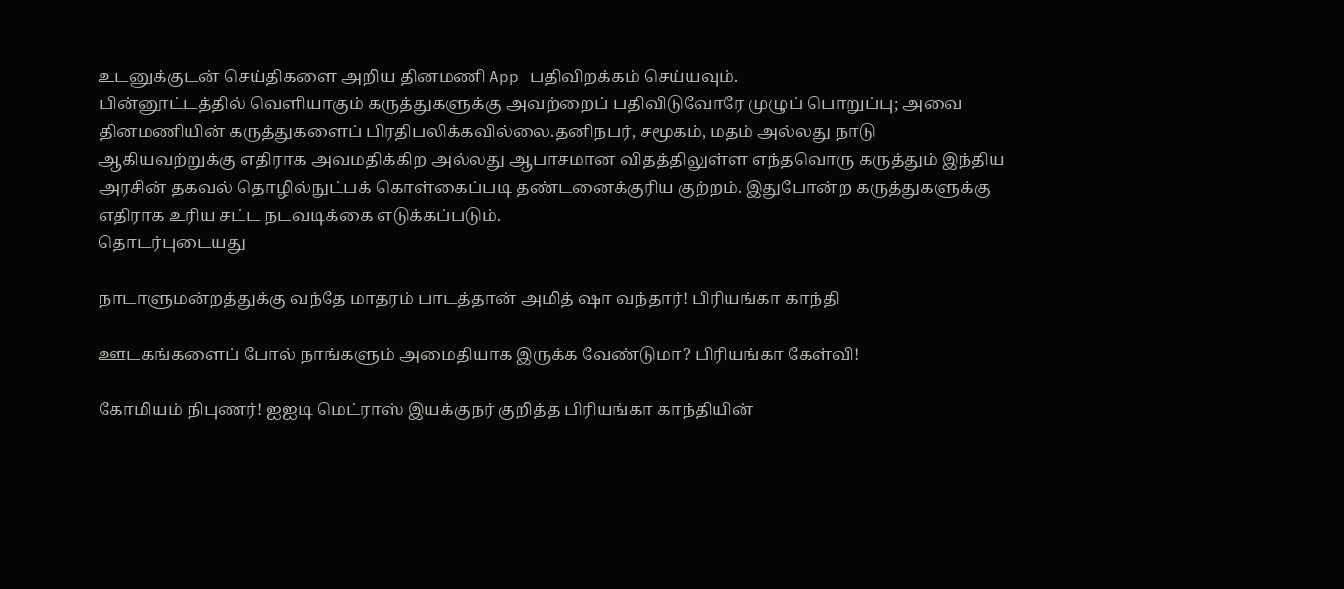உடனுக்குடன் செய்திகளை அறிய தினமணி App பதிவிறக்கம் செய்யவும்.
பின்னூட்டத்தில் வெளியாகும் கருத்துகளுக்கு அவற்றைப் பதிவிடுவோரே முழுப் பொறுப்பு; அவை தினமணியின் கருத்துகளைப் பிரதிபலிக்கவில்லை.தனிநபர், சமூகம், மதம் அல்லது நாடு ஆகியவற்றுக்கு எதிராக அவமதிக்கிற அல்லது ஆபாசமான விதத்திலுள்ள எந்தவொரு கருத்தும் இந்திய அரசின் தகவல் தொழில்நுட்பக் கொள்கைப்படி தண்டனைக்குரிய குற்றம். இதுபோன்ற கருத்துகளுக்கு எதிராக உரிய சட்ட நடவடிக்கை எடுக்கப்படும்.
தொடர்புடையது

நாடாளுமன்றத்துக்கு வந்தே மாதரம் பாடத்தான் அமித் ஷா வந்தார்! பிரியங்கா காந்தி

ஊடகங்களைப் போல் நாங்களும் அமைதியாக இருக்க வேண்டுமா? பிரியங்கா கேள்வி!

கோமியம் நிபுணர்! ஐஐடி மெட்ராஸ் இயக்குநர் குறித்த பிரியங்கா காந்தியின்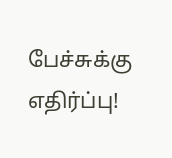பேச்சுக்கு எதிர்ப்பு!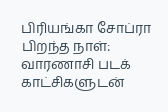பிரியங்கா சோப்ரா பிறந்த நாள்: வாரணாசி படக் காட்சிகளுடன்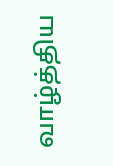வாழ்த்திய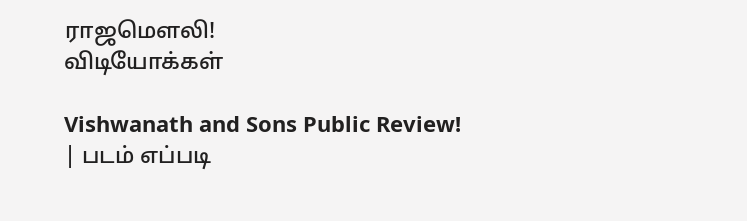ராஜமௌலி!
விடியோக்கள்

Vishwanath and Sons Public Review! | படம் எப்படி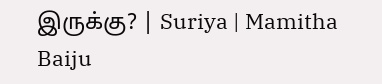இருக்கு? | Suriya | Mamitha Baiju